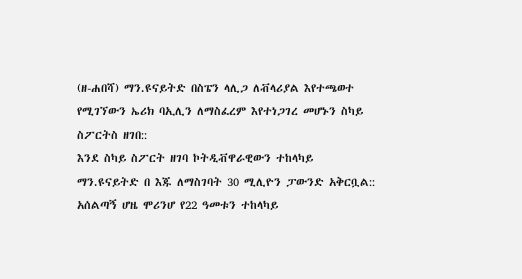(ዘ-ሐበሻ) ማን.ዩናይትድ በስፔን ላሊጋ ለቭላሪያል እየተጫወተ የሚገኘውን ኤሪክ ባኢሊን ለማስፈረም እየተነጋገረ መሆኑን ስካይ ስፖርትስ ዘገበ::
እንደ ስካይ ስፖርት ዘገባ ኮትዲቭዋራዊውን ተከላካይ ማን.ዩናይትድ በ እጁ ለማስገባት 30 ሚሊዮን ፓውንድ አቅርቧል::
አሰልጣኝ ሆዜ ሞሪንሆ የ22 ዓመቱን ተከላካይ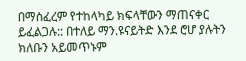በማስፈረም የተከላካይ ክፍላቸውን ማጠናቀር ይፈልጋሉ:: በተለይ ማን.ዩናይትድ እንደ ሮሆ ያሉትን ክለቡን አይመጥኑም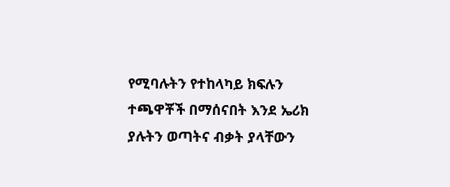የሚባሉትን የተከላካይ ክፍሉን ተጫዋቾች በማሰናበት እንደ ኤሪክ ያሉትን ወጣትና ብቃት ያላቸውን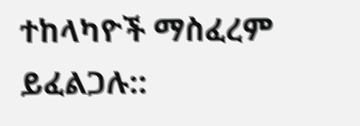ተከላካዮች ማስፈረም ይፈልጋሉ::